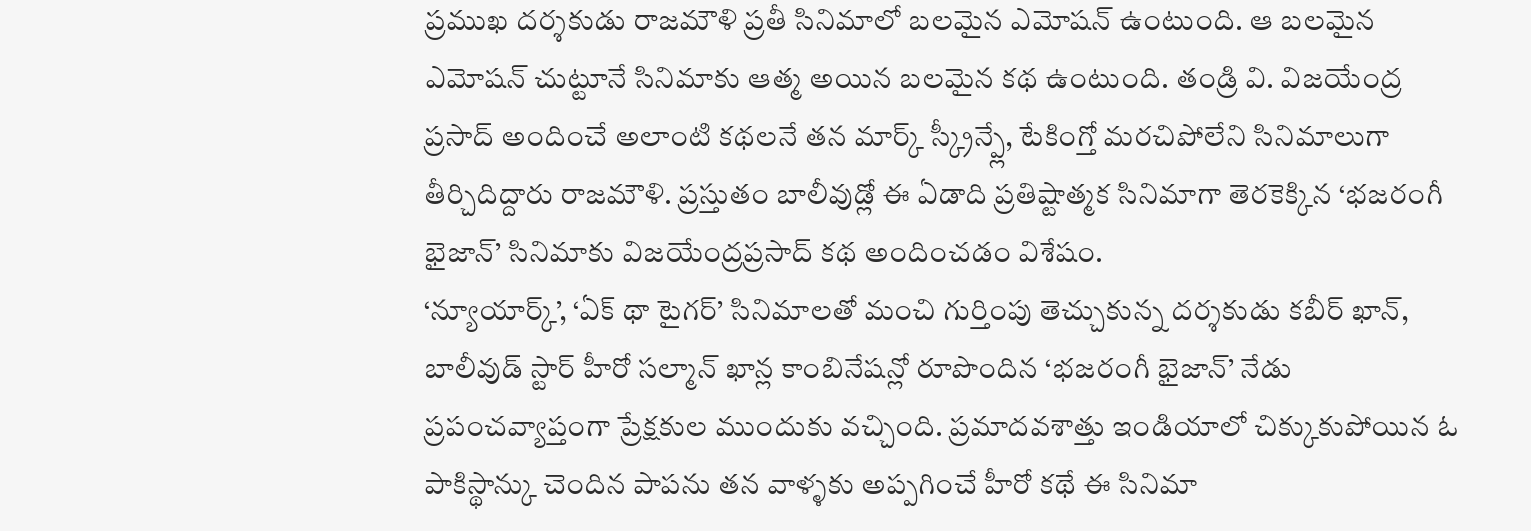ప్రముఖ దర్శకుడు రాజమౌళి ప్రతీ సినిమాలో బలమైన ఎమోషన్ ఉంటుంది. ఆ బలమైన ఎమోషన్ చుట్టూనే సినిమాకు ఆత్మ అయిన బలమైన కథ ఉంటుంది. తండ్రి వి. విజయేంద్ర ప్రసాద్ అందించే అలాంటి కథలనే తన మార్క్ స్క్రీన్ప్లే, టేకింగ్తో మరచిపోలేని సినిమాలుగా తీర్చిదిద్దారు రాజమౌళి. ప్రస్తుతం బాలీవుడ్లో ఈ ఏడాది ప్రతిష్టాత్మక సినిమాగా తెరకెక్కిన ‘భజరంగీ భైజాన్’ సినిమాకు విజయేంద్రప్రసాద్ కథ అందించడం విశేషం.
‘న్యూయార్క్’, ‘ఏక్ థా టైగర్’ సినిమాలతో మంచి గుర్తింపు తెచ్చుకున్న దర్శకుడు కబీర్ ఖాన్, బాలీవుడ్ స్టార్ హీరో సల్మాన్ ఖాన్ల కాంబినేషన్లో రూపొందిన ‘భజరంగీ భైజాన్’ నేడు ప్రపంచవ్యాప్తంగా ప్రేక్షకుల ముందుకు వచ్చింది. ప్రమాదవశాత్తు ఇండియాలో చిక్కుకుపోయిన ఓ పాకిస్థాన్కు చెందిన పాపను తన వాళ్ళకు అప్పగించే హీరో కథే ఈ సినిమా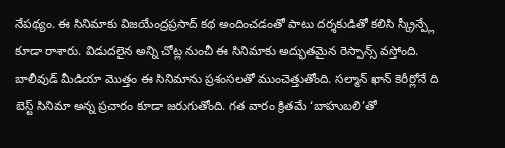నేపథ్యం. ఈ సినిమాకు విజయేంద్రప్రసాద్ కథ అందించడంతో పాటు దర్శకుడితో కలిసి స్క్రీన్ప్లే కూడా రాశారు. విడుదలైన అన్ని చోట్ల నుంచీ ఈ సినిమాకు అద్భుతమైన రెస్పాన్స్ వస్తోంది.
బాలీవుడ్ మీడియా మొత్తం ఈ సినిమాను ప్రశంసలతో ముంచెత్తుతోంది. సల్మాన్ ఖాన్ కెరీర్లోనే ది బెస్ట్ సినిమా అన్న ప్రచారం కూడా జరుగుతోంది. గత వారం క్రితమే ‘బాహుబలి’తో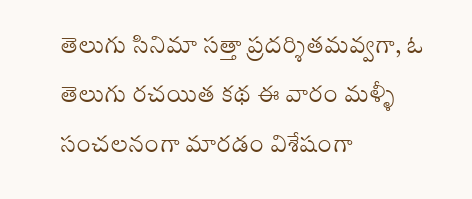తెలుగు సినిమా సత్తా ప్రదర్శితమవ్వగా, ఓ తెలుగు రచయిత కథ ఈ వారం మళ్ళీ సంచలనంగా మారడం విశేషంగా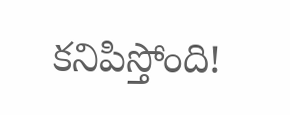కనిపిస్తోంది!